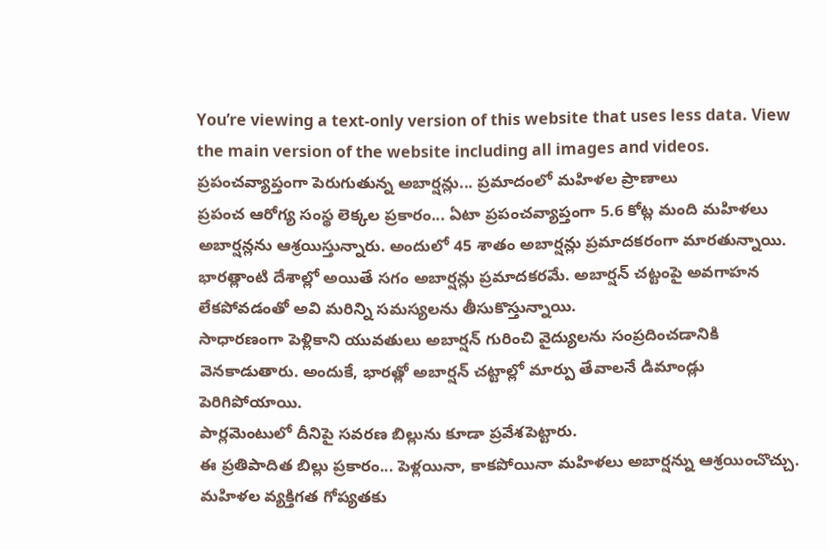You’re viewing a text-only version of this website that uses less data. View the main version of the website including all images and videos.
ప్రపంచవ్యాప్తంగా పెరుగుతున్న అబార్షన్లు... ప్రమాదంలో మహిళల ప్రాణాలు
ప్రపంచ ఆరోగ్య సంస్థ లెక్కల ప్రకారం... ఏటా ప్రపంచవ్యాప్తంగా 5.6 కోట్ల మంది మహిళలు అబార్షన్లను ఆశ్రయిస్తున్నారు. అందులో 45 శాతం అబార్షన్లు ప్రమాదకరంగా మారతున్నాయి.
భారత్లాంటి దేశాల్లో అయితే సగం అబార్షన్లు ప్రమాదకరమే. అబార్షన్ చట్టంపై అవగాహన లేకపోవడంతో అవి మరిన్ని సమస్యలను తీసుకొస్తున్నాయి.
సాధారణంగా పెళ్లికాని యువతులు అబార్షన్ గురించి వైద్యులను సంప్రదించడానికి వెనకాడుతారు. అందుకే, భారత్లో అబార్షన్ చట్టాల్లో మార్పు తేవాలనే డిమాండ్లు పెరిగిపోయాయి.
పార్లమెంటులో దీనిపై సవరణ బిల్లును కూడా ప్రవేశపెట్టారు.
ఈ ప్రతిపాదిత బిల్లు ప్రకారం... పెళ్లయినా, కాకపోయినా మహిళలు అబార్షన్ను ఆశ్రయించొచ్చు. మహిళల వ్యక్తిగత గోప్యతకు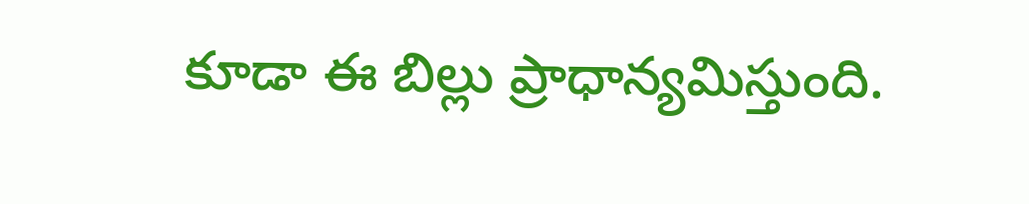కూడా ఈ బిల్లు ప్రాధాన్యమిస్తుంది.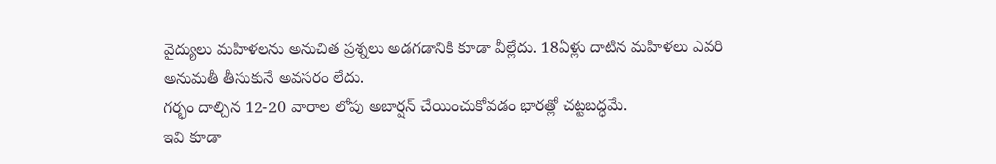వైద్యులు మహిళలను అనుచిత ప్రశ్నలు అడగడానికి కూడా వీల్లేదు. 18ఏళ్లు దాటిన మహిళలు ఎవరి అనుమతీ తీసుకునే అవసరం లేదు.
గర్భం దాల్చిన 12-20 వారాల లోపు అబార్షన్ చేయించుకోవడం భారత్లో చట్టబద్ధమే.
ఇవి కూడా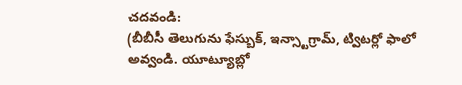చదవండి:
(బీబీసీ తెలుగును ఫేస్బుక్, ఇన్స్టాగ్రామ్, ట్విటర్లో ఫాలో అవ్వండి. యూట్యూబ్లో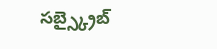సబ్స్క్రైబ్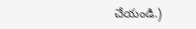చేయండి.)